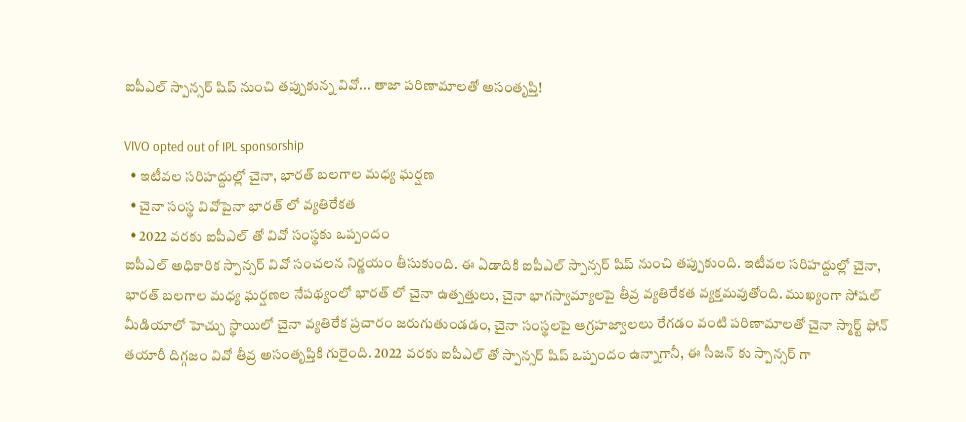ఐపీఎల్ స్పాన్సర్ షిప్ నుంచి తప్పుకున్న వివో... తాజా పరిణామాలతో అసంతృప్తి!

VIVO opted out of IPL sponsorship
  • ఇటీవల సరిహద్దుల్లో చైనా, భారత్ బలగాల మధ్య ఘర్షణ
  • చైనా సంస్థ వివోపైనా భారత్ లో వ్యతిరేకత
  • 2022 వరకు ఐపీఎల్ తో వివో సంస్థకు ఒప్పందం
ఐపీఎల్ అధికారిక స్పాన్సర్ వివో సంచలన నిర్ణయం తీసుకుంది. ఈ ఏడాదికి ఐపీఎల్ స్పాన్సర్ షిప్ నుంచి తప్పుకుంది. ఇటీవల సరిహద్దుల్లో చైనా, భారత్ బలగాల మధ్య ఘర్షణల నేపథ్యంలో భారత్ లో చైనా ఉత్పత్తులు, చైనా భాగస్వామ్యాలపై తీవ్ర వ్యతిరేకత వ్యక్తమవుతోంది. ముఖ్యంగా సోషల్ మీడియాలో హెచ్చు స్థాయిలో చైనా వ్యతిరేక ప్రచారం జరుగుతుండడం, చైనా సంస్థలపై ఆగ్రహజ్వాలలు రేగడం వంటి పరిణామాలతో చైనా స్మార్ట్ ఫోన్ తయారీ దిగ్గజం వివో తీవ్ర అసంతృప్తికి గురైంది. 2022 వరకు ఐపీఎల్ తో స్పాన్సర్ షిప్ ఒప్పందం ఉన్నాగానీ, ఈ సీజన్ కు స్పాన్సర్ గా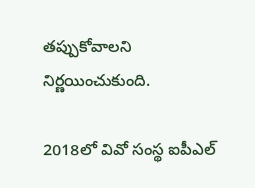తప్పుకోవాలని నిర్ణయించుకుంది.

2018లో వివో సంస్థ ఐపీఎల్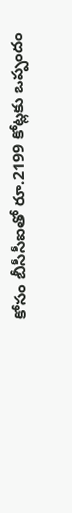కోసం బీసీసీఐతో రూ.2199 కోట్లకు ఒప్పందం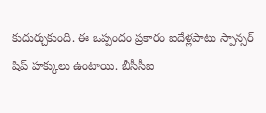కుదుర్చుకుంది. ఈ ఒప్పందం ప్రకారం ఐదేళ్లపాటు స్పాన్సర్ షిప్ హక్కులు ఉంటాయి. బీసీసీఐ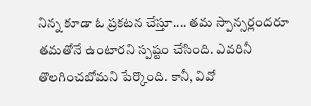నిన్న కూడా ఓ ప్రకటన చేస్తూ.... తమ స్పాన్సర్లందరూ తమతోనే ఉంటారని స్పష్టం చేసింది. ఎవరినీ తొలగించబోమని పేర్కొంది. కానీ, వివో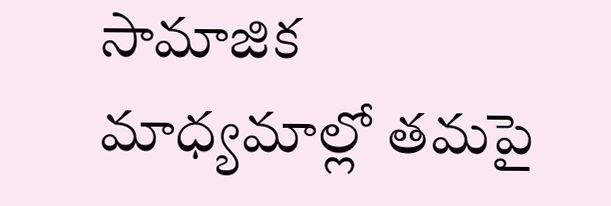సామాజిక మాధ్యమాల్లో తమపై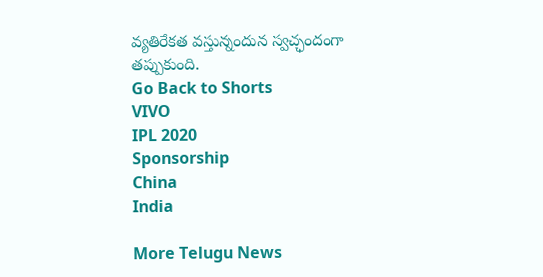వ్యతిరేకత వస్తున్నందున స్వచ్ఛందంగా తప్పుకుంది.
Go Back to Shorts
VIVO
IPL 2020
Sponsorship
China
India

More Telugu News